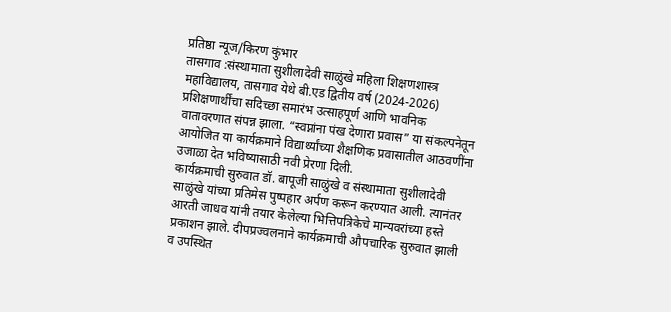प्रतिष्ठा न्यूज/किरण कुंभार
तासगाव :संस्थामाता सुशीलादेवी साळुंखे महिला शिक्षणशास्त्र महाविद्यालय, तासगाव येथे बी.एड द्वितीय वर्ष (2024-2026) प्रशिक्षणार्थींचा सदिच्छा समारंभ उत्साहपूर्ण आणि भावनिक वातावरणात संपन्न झाला. “स्वप्नांना पंख देणारा प्रवास” या संकल्पनेतून आयोजित या कार्यक्रमाने विद्यार्थ्यांच्या शैक्षणिक प्रवासातील आठवणींना उजाळा देत भविष्यासाठी नवी प्रेरणा दिली.
कार्यक्रमाची सुरुवात डॉ. बापूजी साळुंखे व संस्थामाता सुशीलादेवी साळुंखे यांच्या प्रतिमेस पुष्पहार अर्पण करून करण्यात आली. त्यानंतर आरती जाधव यांनी तयार केलेल्या भित्तिपत्रिकेचे मान्यवरांच्या हस्ते प्रकाशन झाले. दीपप्रज्वलनाने कार्यक्रमाची औपचारिक सुरुवात झाली व उपस्थित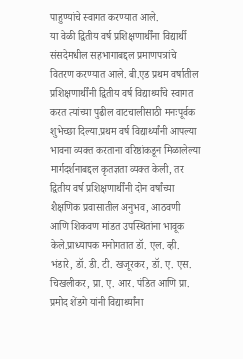पाहुण्यांचे स्वागत करण्यात आले.
या वेळी द्वितीय वर्ष प्रशिक्षणार्थींना विद्यार्थी संसदेमधील सहभागाबद्दल प्रमाणपत्रांचे वितरण करण्यात आले. बी.एड प्रथम वर्षातील प्रशिक्षणार्थींनी द्वितीय वर्ष विद्यार्थ्यांचे स्वागत करत त्यांच्या पुढील वाटचालीसाठी मनःपूर्वक शुभेच्छा दिल्या.प्रथम वर्ष विद्यार्थ्यांनी आपल्या भावना व्यक्त करताना वरिष्ठांकडून मिळालेल्या मार्गदर्शनाबद्दल कृतज्ञता व्यक्त केली, तर द्वितीय वर्ष प्रशिक्षणार्थींनी दोन वर्षांच्या शैक्षणिक प्रवासातील अनुभव, आठवणी आणि शिकवण मांडत उपस्थितांना भावूक केले.प्राध्यापक मनोगतात डॉ. एल. व्ही. भंडारे, डॉ. डी. टी. खजूरकर, डॉ. ए. एस. चिखलीकर, प्रा. ए. आर. पंडित आणि प्रा. प्रमोद शेंडगे यांनी विद्यार्थ्यांना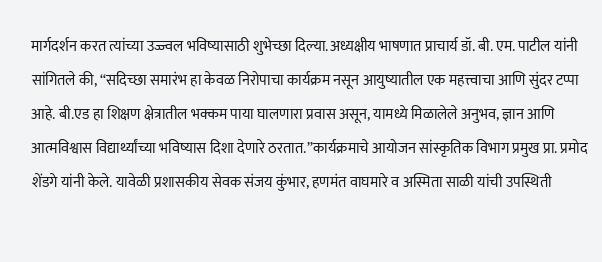मार्गदर्शन करत त्यांच्या उज्ज्वल भविष्यासाठी शुभेच्छा दिल्या.अध्यक्षीय भाषणात प्राचार्य डॉ. बी. एम. पाटील यांनी सांगितले की, “सदिच्छा समारंभ हा केवळ निरोपाचा कार्यक्रम नसून आयुष्यातील एक महत्त्वाचा आणि सुंदर टप्पा आहे. बी.एड हा शिक्षण क्षेत्रातील भक्कम पाया घालणारा प्रवास असून, यामध्ये मिळालेले अनुभव, ज्ञान आणि आत्मविश्वास विद्यार्थ्यांच्या भविष्यास दिशा देणारे ठरतात.”कार्यक्रमाचे आयोजन सांस्कृतिक विभाग प्रमुख प्रा. प्रमोद शेंडगे यांनी केले. यावेळी प्रशासकीय सेवक संजय कुंभार, हणमंत वाघमारे व अस्मिता साळी यांची उपस्थिती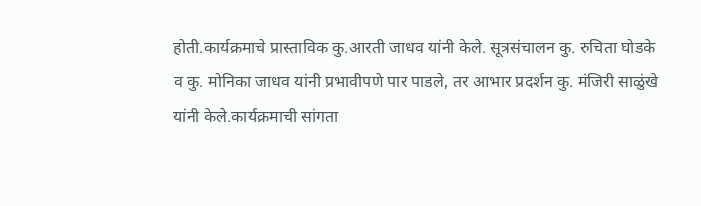होती.कार्यक्रमाचे प्रास्ताविक कु.आरती जाधव यांनी केले. सूत्रसंचालन कु. रुचिता घोडके व कु. मोनिका जाधव यांनी प्रभावीपणे पार पाडले, तर आभार प्रदर्शन कु. मंजिरी साळुंखे यांनी केले.कार्यक्रमाची सांगता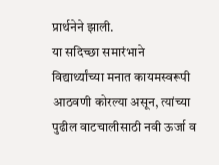प्रार्थनेने झाली.
या सदिच्छा समारंभाने विद्यार्थ्यांच्या मनात कायमस्वरूपी आठवणी कोरल्या असून, त्यांच्या पुढील वाटचालीसाठी नवी ऊर्जा व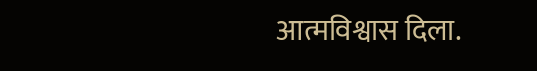आत्मविश्वास दिला.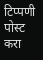टिप्पणी पोस्ट करा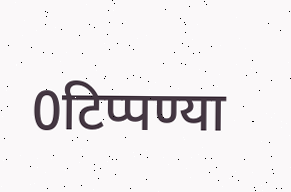0टिप्पण्या